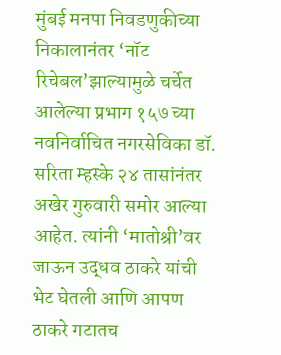मुंबई मनपा निवडणुकीच्या निकालानंतर ‘नॉट रिचेबल’झाल्यामुळे चर्चेत आलेल्या प्रभाग १५७ च्या नवनिर्वाचित नगरसेविका डॉ. सरिता म्हस्के २४ तासांनंतर अखेर गुरुवारी समोर आल्या आहेत. त्यांनी ‘मातोश्री’वर जाऊन उद्धव ठाकरे यांची भेट घेतली आणि आपण ठाकरे गटातच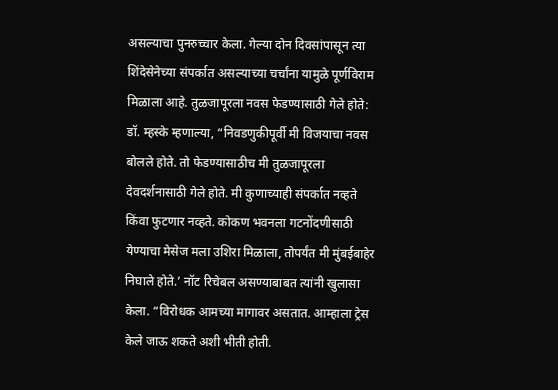असल्याचा पुनरुच्चार केला. गेल्या दोन दिवसांपासून त्या शिंदेसेनेच्या संपर्कात असल्याच्या चर्चांना यामुळे पूर्णविराम मिळाला आहे. तुळजापूरला नवस फेडण्यासाठी गेले होते: डॉ. म्हस्के म्हणाल्या, “निवडणुकीपूर्वी मी विजयाचा नवस बोलले होते. तो फेडण्यासाठीच मी तुळजापूरला देवदर्शनासाठी गेले होते. मी कुणाच्याही संपर्कात नव्हते किंवा फुटणार नव्हते. कोकण भवनला गटनोंदणीसाठी येण्याचा मेसेज मला उशिरा मिळाला, तोपर्यंत मी मुंबईबाहेर निघाले होते.’ नॉट रिचेबल असण्याबाबत त्यांनी खुलासा केला. “विरोधक आमच्या मागावर असतात. आम्हाला ट्रेस केले जाऊ शकते अशी भीती होती.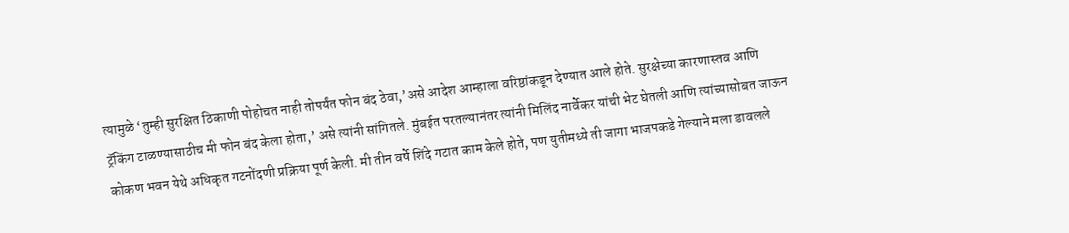त्यामुळे ‘तुम्ही सुरक्षित ठिकाणी पोहोचत नाही तोपर्यंत फोन बंद ठेवा,’असे आदेश आम्हाला वरिष्ठांकडून देण्यात आले होते. सुरक्षेच्या कारणास्तव आणि ट्रॅकिंग टाळण्यासाठीच मी फोन बंद केला होता,’ असे त्यांनी सांगितले. मुंबईत परतल्यानंतर त्यांनी मिलिंद नार्वेकर यांची भेट घेतली आणि त्यांच्यासोबत जाऊन कोकण भवन येथे अधिकृत गटनोंदणी प्रक्रिया पूर्ण केली. मी तीन वर्षे शिंदे गटात काम केले होते, पण युतीमध्ये ती जागा भाजपकडे गेल्याने मला डावलले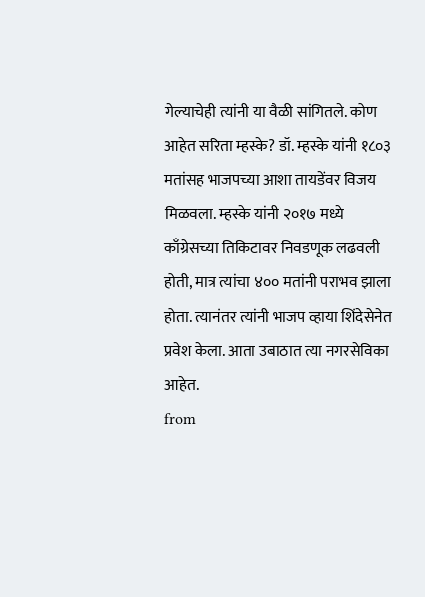गेल्याचेही त्यांनी या वैळी सांगितले. कोण आहेत सरिता म्हस्के? डॉ. म्हस्के यांनी १८०३ मतांसह भाजपच्या आशा तायडेंवर विजय मिळवला. म्हस्के यांनी २०१७ मध्ये काँग्रेसच्या तिकिटावर निवडणूक लढवली होती, मात्र त्यांचा ४०० मतांनी पराभव झाला होता. त्यानंतर त्यांनी भाजप व्हाया शिंदेसेनेत प्रवेश केला. आता उबाठात त्या नगरसेविका आहेत.
from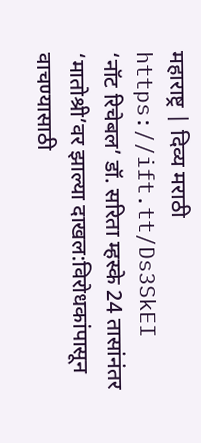महाराष्ट्र | दिव्य मराठी https://ift.tt/Ds3SkEI
‘नॉट रिचेबल’ डॉ. सरिता म्हस्के 24 तासांनंतर ‘मातोश्री’वर झाल्या दाखल:विरोधकांपासून वाचण्यासाठी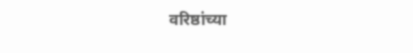वरिष्ठांच्या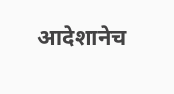आदेशानेच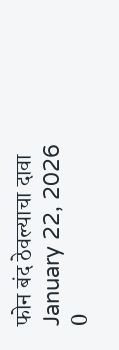फोन बंद ठेवल्याचा दावा
January 22, 2026
0